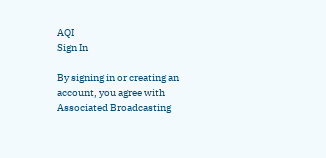AQI
Sign In

By signing in or creating an account, you agree with Associated Broadcasting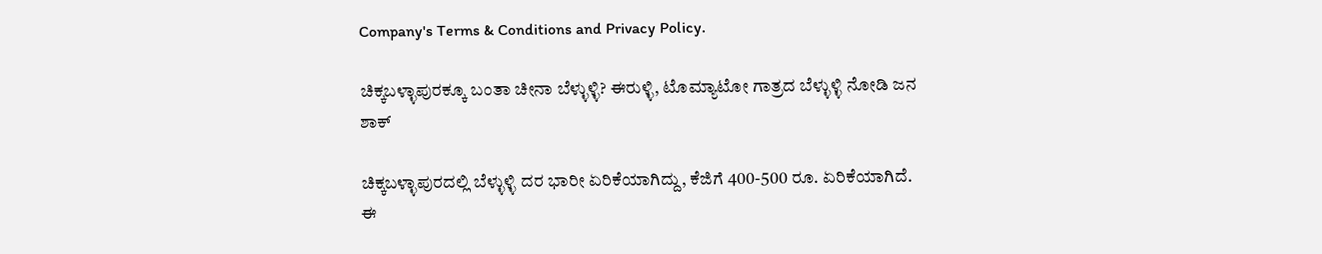Company's Terms & Conditions and Privacy Policy.

ಚಿಕ್ಕಬಳ್ಳಾಪುರಕ್ಕೂ ಬಂತಾ ಚೀನಾ ಬೆಳ್ಳುಳ್ಳಿ? ಈರುಳ್ಳಿ, ಟೊಮ್ಯಾಟೋ ಗಾತ್ರದ ಬೆಳ್ಳುಳ್ಳಿ ನೋಡಿ ಜನ ಶಾಕ್

ಚಿಕ್ಕಬಳ್ಳಾಪುರದಲ್ಲಿ ಬೆಳ್ಳುಳ್ಳಿ ದರ ಭಾರೀ ಏರಿಕೆಯಾಗಿದ್ದು, ಕೆಜಿಗೆ 400-500 ರೂ. ಏರಿಕೆಯಾಗಿದೆ. ಈ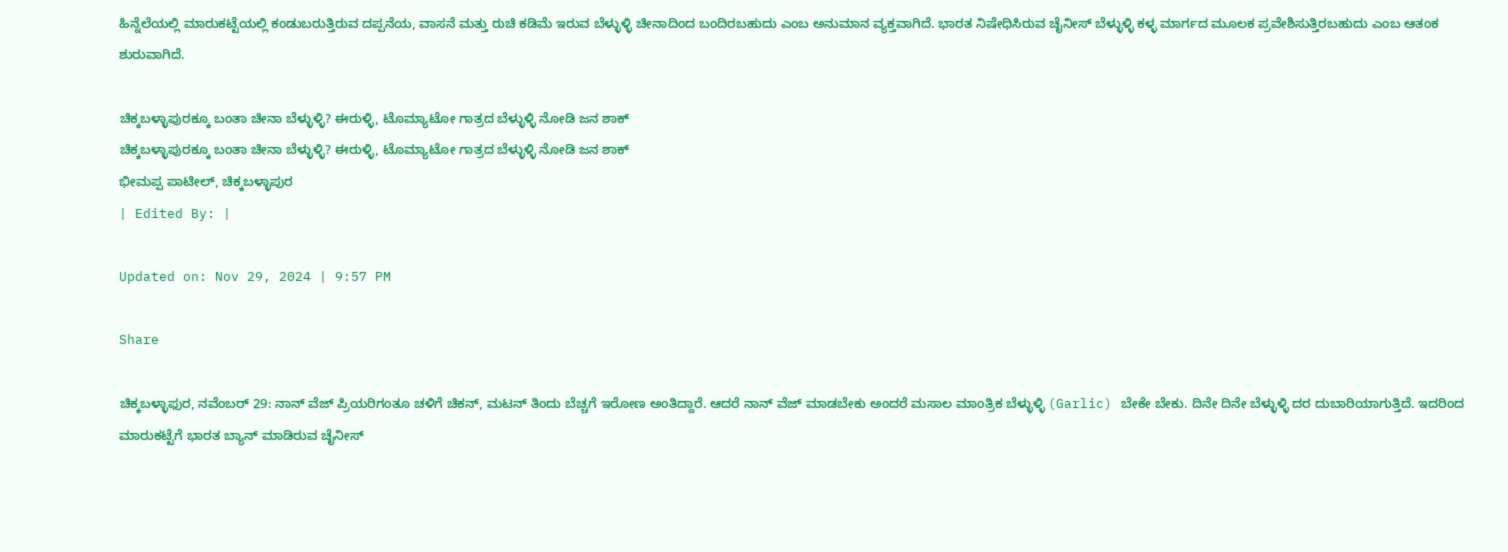ಹಿನ್ನೆಲೆಯಲ್ಲಿ ಮಾರುಕಟ್ಟೆಯಲ್ಲಿ ಕಂಡುಬರುತ್ತಿರುವ ದಪ್ಪನೆಯ, ವಾಸನೆ ಮತ್ತು ರುಚಿ ಕಡಿಮೆ ಇರುವ ಬೆಳ್ಳುಳ್ಳಿ ಚೀನಾದಿಂದ ಬಂದಿರಬಹುದು ಎಂಬ ಅನುಮಾನ ವ್ಯಕ್ತವಾಗಿದೆ. ಭಾರತ ನಿಷೇಧಿಸಿರುವ ಚೈನೀಸ್ ಬೆಳ್ಳುಳ್ಳಿ ಕಳ್ಳ ಮಾರ್ಗದ ಮೂಲಕ ಪ್ರವೇಶಿಸುತ್ತಿರಬಹುದು ಎಂಬ ಆತಂಕ ಶುರುವಾಗಿದೆ.

ಚಿಕ್ಕಬಳ್ಳಾಪುರಕ್ಕೂ ಬಂತಾ ಚೀನಾ ಬೆಳ್ಳುಳ್ಳಿ? ಈರುಳ್ಳಿ, ಟೊಮ್ಯಾಟೋ ಗಾತ್ರದ ಬೆಳ್ಳುಳ್ಳಿ ನೋಡಿ ಜನ ಶಾಕ್
ಚಿಕ್ಕಬಳ್ಳಾಪುರಕ್ಕೂ ಬಂತಾ ಚೀನಾ ಬೆಳ್ಳುಳ್ಳಿ? ಈರುಳ್ಳಿ, ಟೊಮ್ಯಾಟೋ ಗಾತ್ರದ ಬೆಳ್ಳುಳ್ಳಿ ನೋಡಿ ಜನ ಶಾಕ್
ಭೀಮಪ್ಪ ಪಾಟೀಲ್, ಚಿಕ್ಕಬಳ್ಳಾಪುರ
| Edited By: |

Updated on: Nov 29, 2024 | 9:57 PM

Share

ಚಿಕ್ಕಬಳ್ಳಾಫುರ, ನವೆಂಬರ್ 29: ನಾನ್ ವೆಜ್ ಪ್ರಿಯರಿಗಂತೂ ಚಳಿಗೆ ಚಿಕನ್, ಮಟನ್ ತಿಂದು ಬೆಚ್ಚಗೆ ಇರೋಣ ಅಂತಿದ್ದಾರೆ. ಆದರೆ ನಾನ್ ವೆಜ್ ಮಾಡಬೇಕು ಅಂದರೆ ಮಸಾಲ ಮಾಂತ್ರಿಕ ಬೆಳ್ಳುಳ್ಳಿ (Garlic) ಬೇಕೇ ಬೇಕು. ದಿನೇ ದಿನೇ ಬೆಳ್ಳುಳ್ಳಿ ದರ ದುಬಾರಿಯಾಗುತ್ತಿದೆ. ಇದರಿಂದ ಮಾರುಕಟ್ಟೆಗೆ ಭಾರತ ಬ್ಯಾನ್ ಮಾಡಿರುವ ಚೈನೀಸ್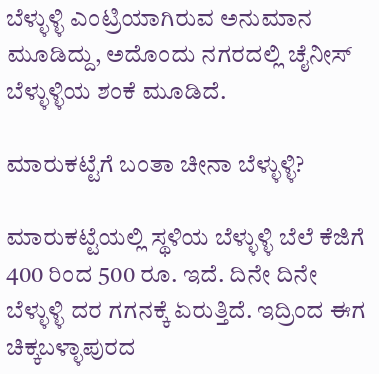ಬೆಳ್ಳುಳ್ಳಿ ಎಂಟ್ರಿಯಾಗಿರುವ ಅನುಮಾನ ಮೂಡಿದ್ದು, ಅದೊಂದು ನಗರದಲ್ಲಿ ಚೈನೀಸ್ ಬೆಳ್ಳುಳ್ಳಿಯ ಶಂಕೆ ಮೂಡಿದೆ.

ಮಾರುಕಟ್ಟೆಗೆ ಬಂತಾ ಚೀನಾ ಬೆಳ್ಳುಳ್ಳಿ?

ಮಾರುಕಟ್ಟೆಯಲ್ಲಿ ಸ್ಥಳಿಯ ಬೆಳ್ಳುಳ್ಳಿ ಬೆಲೆ ಕೆಜಿಗೆ 400 ರಿಂದ 500 ರೂ. ಇದೆ. ದಿನೇ ದಿನೇ ಬೆಳ್ಳುಳ್ಳಿ ದರ ಗಗನಕ್ಕೆ ಏರುತ್ತಿದೆ. ಇದ್ರಿಂದ ಈಗ ಚಿಕ್ಕಬಳ್ಳಾಪುರದ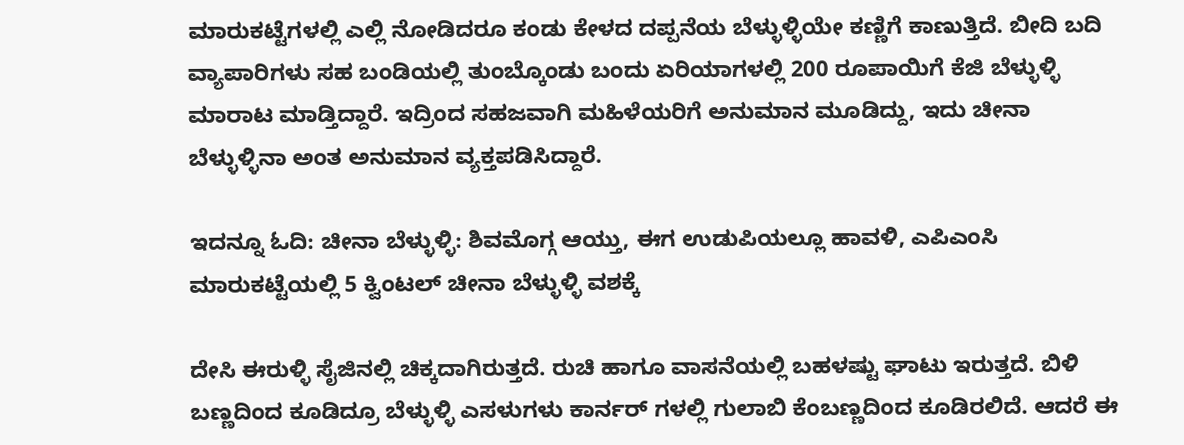ಮಾರುಕಟ್ಟೆಗಳಲ್ಲಿ ಎಲ್ಲಿ ನೋಡಿದರೂ ಕಂಡು ಕೇಳದ ದಪ್ಪನೆಯ ಬೆಳ್ಳುಳ್ಳಿಯೇ ಕಣ್ಣಿಗೆ ಕಾಣುತ್ತಿದೆ. ಬೀದಿ ಬದಿ ವ್ಯಾಪಾರಿಗಳು ಸಹ ಬಂಡಿಯಲ್ಲಿ ತುಂಬ್ಕೊಂಡು ಬಂದು ಏರಿಯಾಗಳಲ್ಲಿ 200 ರೂಪಾಯಿಗೆ ಕೆಜಿ ಬೆಳ್ಳುಳ್ಳಿ ಮಾರಾಟ ಮಾಡ್ತಿದ್ದಾರೆ. ಇದ್ರಿಂದ ಸಹಜವಾಗಿ ಮಹಿಳೆಯರಿಗೆ ಅನುಮಾನ ಮೂಡಿದ್ದು, ಇದು ಚೀನಾ ಬೆಳ್ಳುಳ್ಳಿನಾ ಅಂತ ಅನುಮಾನ ವ್ಯಕ್ತಪಡಿಸಿದ್ದಾರೆ.

ಇದನ್ನೂ ಓದಿ: ಚೀನಾ ಬೆಳ್ಳುಳ್ಳಿ: ಶಿವಮೊಗ್ಗ ಆಯ್ತು, ಈಗ ಉಡುಪಿಯಲ್ಲೂ ಹಾವಳಿ, ಎಪಿಎಂಸಿ ಮಾರುಕಟ್ಟೆಯಲ್ಲಿ 5 ಕ್ವಿಂಟಲ್ ಚೀನಾ ಬೆಳ್ಳುಳ್ಳಿ ವಶಕ್ಕೆ

ದೇಸಿ ಈರುಳ್ಳಿ ಸೈಜಿನಲ್ಲಿ ಚಿಕ್ಕದಾಗಿರುತ್ತದೆ. ರುಚಿ ಹಾಗೂ ವಾಸನೆಯಲ್ಲಿ ಬಹಳಷ್ಟು ಘಾಟು ಇರುತ್ತದೆ. ಬಿಳಿ ಬಣ್ಣದಿಂದ ಕೂಡಿದ್ರೂ ಬೆಳ್ಳುಳ್ಳಿ ಎಸಳುಗಳು ಕಾರ್ನರ್ ಗಳಲ್ಲಿ ಗುಲಾಬಿ ಕೆಂಬಣ್ಣದಿಂದ ಕೂಡಿರಲಿದೆ. ಆದರೆ ಈ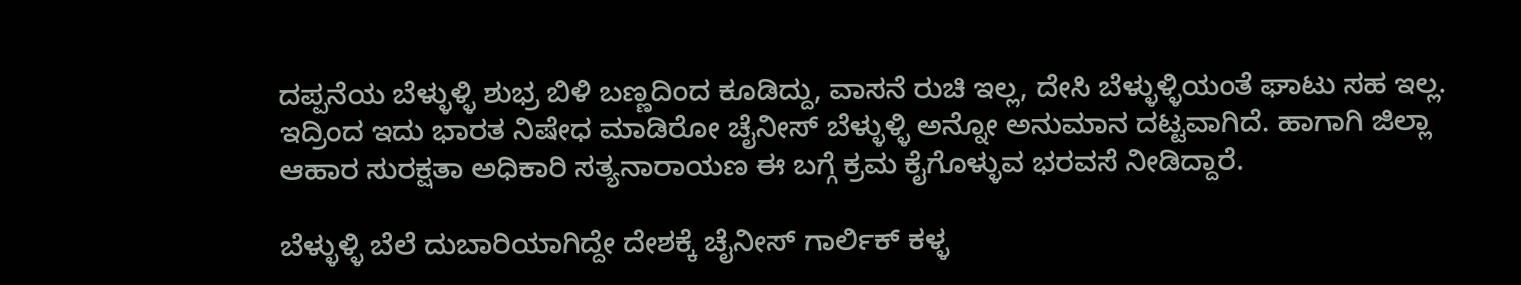ದಪ್ಪನೆಯ ಬೆಳ್ಳುಳ್ಳಿ ಶುಭ್ರ ಬಿಳಿ ಬಣ್ಣದಿಂದ ಕೂಡಿದ್ದು, ವಾಸನೆ ರುಚಿ ಇಲ್ಲ, ದೇಸಿ ಬೆಳ್ಳುಳ್ಳಿಯಂತೆ ಘಾಟು ಸಹ ಇಲ್ಲ. ಇದ್ರಿಂದ ಇದು ಭಾರತ ನಿಷೇಧ ಮಾಡಿರೋ ಚೈನೀಸ್ ಬೆಳ್ಳುಳ್ಳಿ ಅನ್ನೋ ಅನುಮಾನ ದಟ್ಟವಾಗಿದೆ. ಹಾಗಾಗಿ ಜಿಲ್ಲಾ ಆಹಾರ ಸುರಕ್ಷತಾ ಅಧಿಕಾರಿ ಸತ್ಯನಾರಾಯಣ ಈ ಬಗ್ಗೆ ಕ್ರಮ ಕೈಗೊಳ್ಳುವ ಭರವಸೆ ನೀಡಿದ್ದಾರೆ.

ಬೆಳ್ಳುಳ್ಳಿ ಬೆಲೆ ದುಬಾರಿಯಾಗಿದ್ದೇ ದೇಶಕ್ಕೆ ಚೈನೀಸ್ ಗಾರ್ಲಿಕ್ ಕಳ್ಳ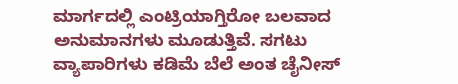ಮಾರ್ಗದಲ್ಲಿ ಎಂಟ್ರಿಯಾಗ್ತಿರೋ ಬಲವಾದ ಅನುಮಾನಗಳು ಮೂಡುತ್ತಿವೆ. ಸಗಟು ವ್ಯಾಪಾರಿಗಳು ಕಡಿಮೆ ಬೆಲೆ ಅಂತ ಚೈನೀಸ್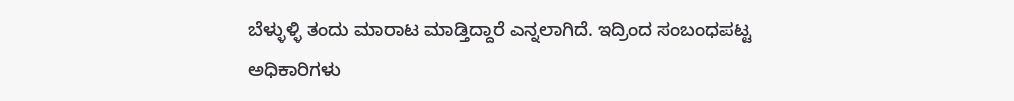ಬೆಳ್ಳುಳ್ಳಿ ತಂದು ಮಾರಾಟ ಮಾಡ್ತಿದ್ದಾರೆ ಎನ್ನಲಾಗಿದೆ. ಇದ್ರಿಂದ ಸಂಬಂಧಪಟ್ಟ ಅಧಿಕಾರಿಗಳು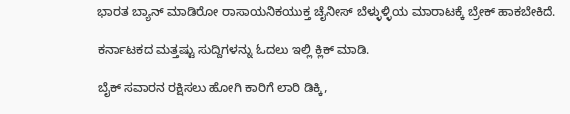ಭಾರತ ಬ್ಯಾನ್ ಮಾಡಿರೋ ರಾಸಾಯನಿಕಯುಕ್ತ ಚೈನೀಸ್ ಬೆಳ್ಳುಳ್ಳಿಯ ಮಾರಾಟಕ್ಕೆ ಬ್ರೇಕ್ ಹಾಕಬೇಕಿದೆ.

ಕರ್ನಾಟಕದ ಮತ್ತಷ್ಟು ಸುದ್ದಿಗಳನ್ನು ಓದಲು ಇಲ್ಲಿ ಕ್ಲಿಕ್ ಮಾಡಿ.

ಬೈಕ್ ಸವಾರನ ರಕ್ಷಿಸಲು ಹೋಗಿ ಕಾರಿಗೆ ಲಾರಿ ಡಿಕ್ಕಿ,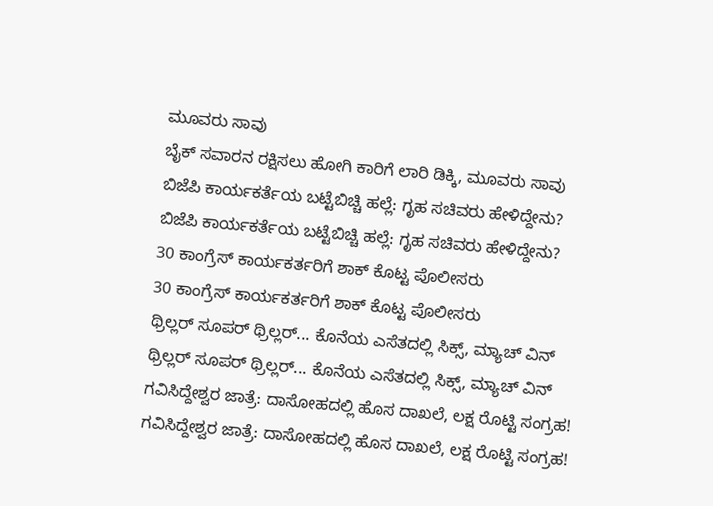ಮೂವರು ಸಾವು
ಬೈಕ್ ಸವಾರನ ರಕ್ಷಿಸಲು ಹೋಗಿ ಕಾರಿಗೆ ಲಾರಿ ಡಿಕ್ಕಿ, ಮೂವರು ಸಾವು
ಬಿಜೆಪಿ ಕಾರ್ಯಕರ್ತೆಯ ಬಟ್ಟೆಬಿಚ್ಚಿ ಹಲ್ಲೆ: ಗೃಹ ಸಚಿವರು ಹೇಳಿದ್ದೇನು?
ಬಿಜೆಪಿ ಕಾರ್ಯಕರ್ತೆಯ ಬಟ್ಟೆಬಿಚ್ಚಿ ಹಲ್ಲೆ: ಗೃಹ ಸಚಿವರು ಹೇಳಿದ್ದೇನು?
30 ಕಾಂಗ್ರೆಸ್ ಕಾರ್ಯಕರ್ತರಿಗೆ ಶಾಕ್ ಕೊಟ್ಟ ಪೊಲೀಸರು
30 ಕಾಂಗ್ರೆಸ್ ಕಾರ್ಯಕರ್ತರಿಗೆ ಶಾಕ್ ಕೊಟ್ಟ ಪೊಲೀಸರು
ಥ್ರಿಲ್ಲರ್ ಸೂಪರ್ ಥ್ರಿಲ್ಲರ್... ಕೊನೆಯ ಎಸೆತದಲ್ಲಿ ಸಿಕ್ಸ್, ಮ್ಯಾಚ್ ವಿನ್
ಥ್ರಿಲ್ಲರ್ ಸೂಪರ್ ಥ್ರಿಲ್ಲರ್... ಕೊನೆಯ ಎಸೆತದಲ್ಲಿ ಸಿಕ್ಸ್, ಮ್ಯಾಚ್ ವಿನ್
ಗವಿಸಿದ್ದೇಶ್ವರ ಜಾತ್ರೆ: ದಾಸೋಹದಲ್ಲಿ ಹೊಸ ದಾಖಲೆ, ಲಕ್ಷ ರೊಟ್ಟಿ ಸಂಗ್ರಹ!
ಗವಿಸಿದ್ದೇಶ್ವರ ಜಾತ್ರೆ: ದಾಸೋಹದಲ್ಲಿ ಹೊಸ ದಾಖಲೆ, ಲಕ್ಷ ರೊಟ್ಟಿ ಸಂಗ್ರಹ!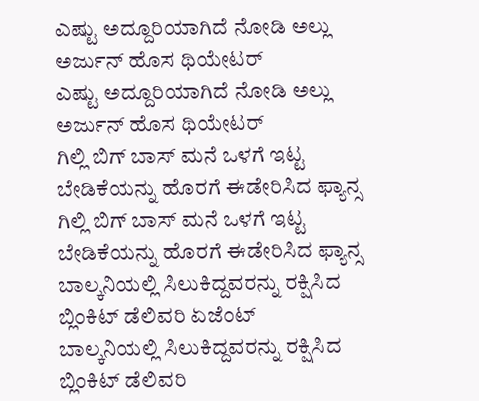ಎಷ್ಟು ಅದ್ದೂರಿಯಾಗಿದೆ ನೋಡಿ ಅಲ್ಲು ಅರ್ಜುನ್ ಹೊಸ ಥಿಯೇಟರ್
ಎಷ್ಟು ಅದ್ದೂರಿಯಾಗಿದೆ ನೋಡಿ ಅಲ್ಲು ಅರ್ಜುನ್ ಹೊಸ ಥಿಯೇಟರ್
ಗಿಲ್ಲಿ ಬಿಗ್ ಬಾಸ್ ಮನೆ ಒಳಗೆ ಇಟ್ಟ ಬೇಡಿಕೆಯನ್ನು ಹೊರಗೆ ಈಡೇರಿಸಿದ ಫ್ಯಾನ್ಸ
ಗಿಲ್ಲಿ ಬಿಗ್ ಬಾಸ್ ಮನೆ ಒಳಗೆ ಇಟ್ಟ ಬೇಡಿಕೆಯನ್ನು ಹೊರಗೆ ಈಡೇರಿಸಿದ ಫ್ಯಾನ್ಸ
ಬಾಲ್ಕನಿಯಲ್ಲಿ ಸಿಲುಕಿದ್ದವರನ್ನು ರಕ್ಷಿಸಿದ ಬ್ಲಿಂಕಿಟ್ ಡೆಲಿವರಿ ಏಜೆಂಟ್
ಬಾಲ್ಕನಿಯಲ್ಲಿ ಸಿಲುಕಿದ್ದವರನ್ನು ರಕ್ಷಿಸಿದ ಬ್ಲಿಂಕಿಟ್ ಡೆಲಿವರಿ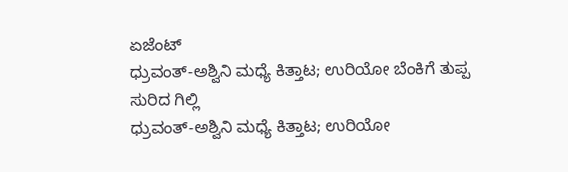ಏಜೆಂಟ್
ಧ್ರುವಂತ್-ಅಶ್ವಿನಿ ಮಧ್ಯೆ ಕಿತ್ತಾಟ; ಉರಿಯೋ ಬೆಂಕಿಗೆ ತುಪ್ಪ ಸುರಿದ ಗಿಲ್ಲಿ
ಧ್ರುವಂತ್-ಅಶ್ವಿನಿ ಮಧ್ಯೆ ಕಿತ್ತಾಟ; ಉರಿಯೋ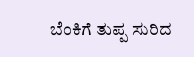ಬೆಂಕಿಗೆ ತುಪ್ಪ ಸುರಿದ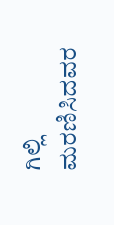ಗಿಲ್ಲಿ
ಮರಣಿಸಿದವರ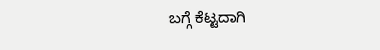ಬಗ್ಗೆ ಕೆಟ್ಟದಾಗಿ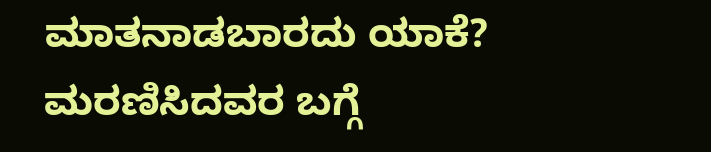ಮಾತನಾಡಬಾರದು ಯಾಕೆ?
ಮರಣಿಸಿದವರ ಬಗ್ಗೆ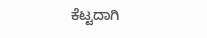ಕೆಟ್ಟದಾಗಿ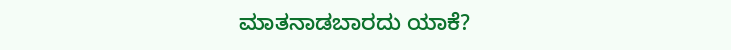ಮಾತನಾಡಬಾರದು ಯಾಕೆ?